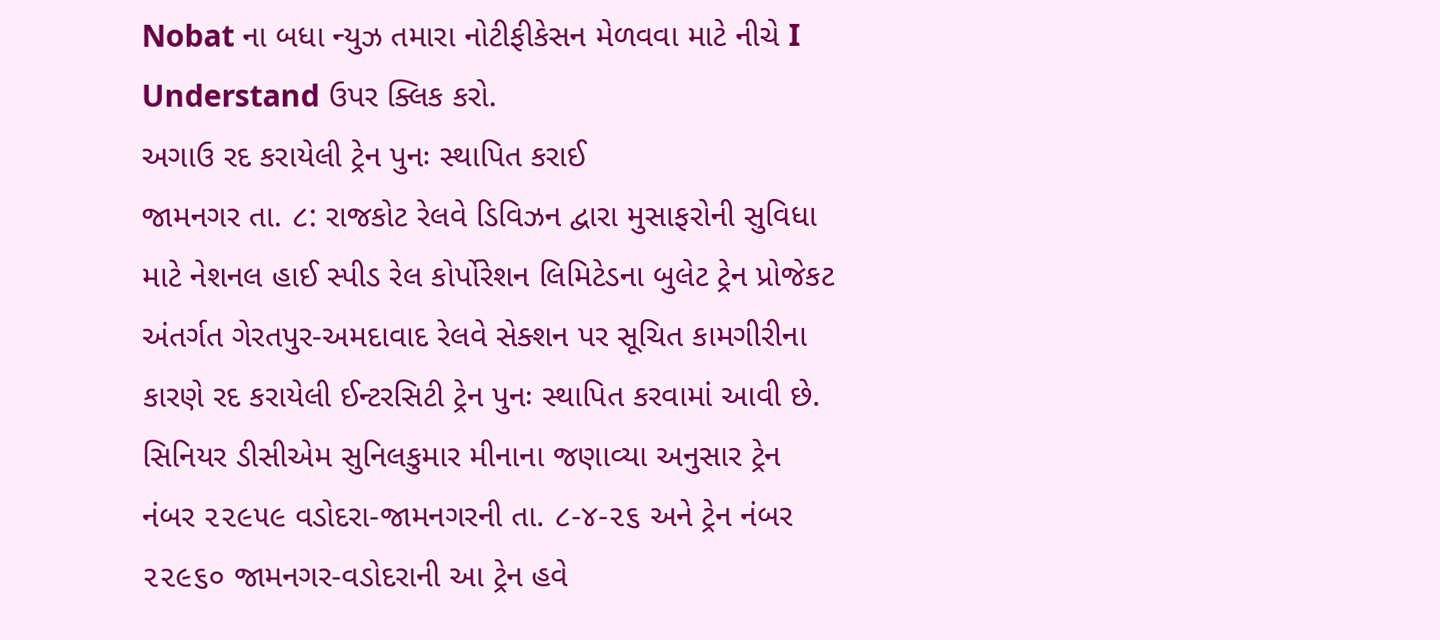Nobat ના બધા ન્યુઝ તમારા નોટીફીકેસન મેળવવા માટે નીચે I Understand ઉપર ક્લિક કરો.
અગાઉ રદ કરાયેલી ટ્રેન પુનઃ સ્થાપિત કરાઈ
જામનગર તા. ૮: રાજકોટ રેલવે ડિવિઝન દ્વારા મુસાફરોની સુવિધા માટે નેશનલ હાઈ સ્પીડ રેલ કોર્પોરેશન લિમિટેડના બુલેટ ટ્રેન પ્રોજેકટ અંતર્ગત ગેરતપુર-અમદાવાદ રેલવે સેક્શન પર સૂચિત કામગીરીના કારણે રદ કરાયેલી ઈન્ટરસિટી ટ્રેન પુનઃ સ્થાપિત કરવામાં આવી છે.
સિનિયર ડીસીએમ સુનિલકુમાર મીનાના જણાવ્યા અનુસાર ટ્રેન નંબર ૨૨૯૫૯ વડોદરા-જામનગરની તા. ૮-૪-૨૬ અને ટ્રેન નંબર ૨૨૯૬૦ જામનગર-વડોદરાની આ ટ્રેન હવે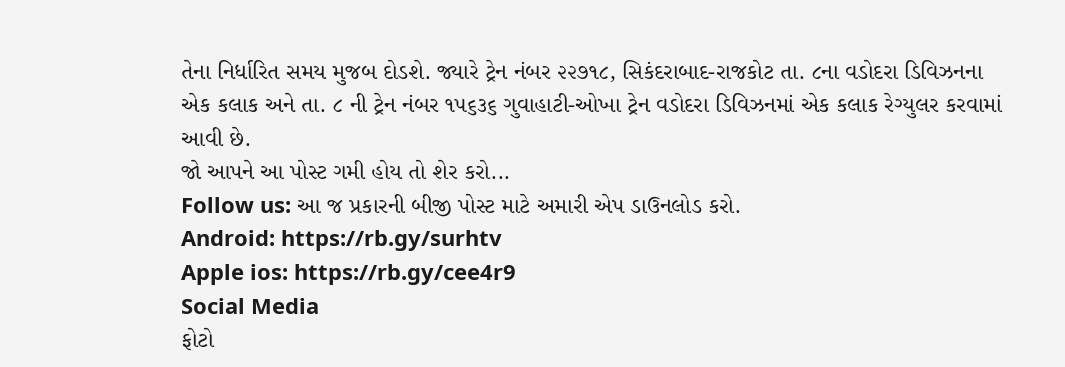તેના નિર્ધારિત સમય મુજબ દોડશે. જ્યારે ટ્રેન નંબર ૨૨૭૧૮, સિકંદરાબાદ-રાજકોટ તા. ૮ના વડોદરા ડિવિઝનના એક કલાક અને તા. ૮ ની ટ્રેન નંબર ૧૫૬૩૬ ગુવાહાટી-ઓખા ટ્રેન વડોદરા ડિવિઝનમાં એક કલાક રેગ્યુલર કરવામાં આવી છે.
જો આપને આ પોસ્ટ ગમી હોય તો શેર કરો...
Follow us: આ જ પ્રકારની બીજી પોસ્ટ માટે અમારી એપ ડાઉનલોડ કરો.
Android: https://rb.gy/surhtv
Apple ios: https://rb.gy/cee4r9
Social Media
ફોટો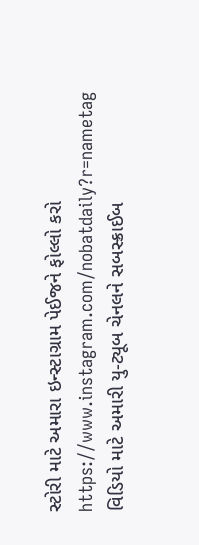સ્ટોરી માટે અમારા ઇન્સ્ટાગ્રામ પેઈજને ફોલ્લો કરો
https://www.instagram.com/nobatdaily?r=nametag
વિડિયો માટે અમારી યુ-ટ્યૂબ ચેનલને સબસ્ક્રાઈબ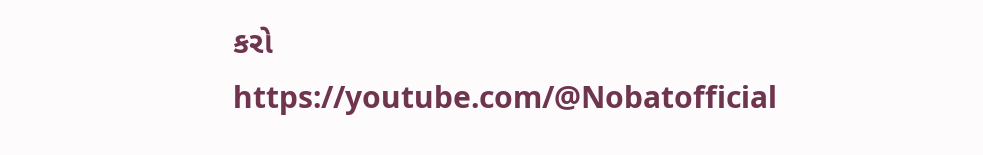કરો
https://youtube.com/@Nobatofficial